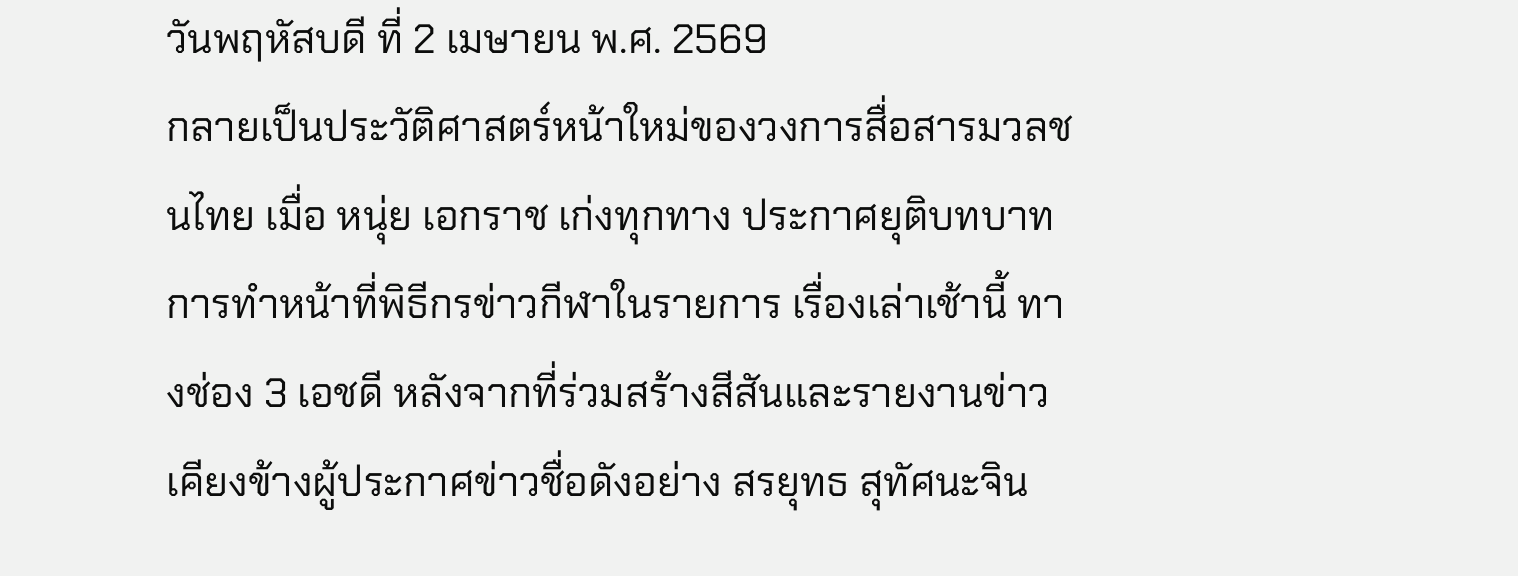วันพฤหัสบดี ที่ 2 เมษายน พ.ศ. 2569
กลายเป็นประวัติศาสตร์หน้าใหม่ของวงการสื่อสารมวลชนไทย เมื่อ หนุ่ย เอกราช เก่งทุกทาง ประกาศยุติบทบาทการทำหน้าที่พิธีกรข่าวกีฬาในรายการ เรื่องเล่าเช้านี้ ทางช่อง 3 เอชดี หลังจากที่ร่วมสร้างสีสันและรายงานข่าวเคียงข้างผู้ประกาศข่าวชื่อดังอย่าง สรยุทธ สุทัศนะจิน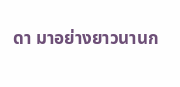ดา มาอย่างยาวนานก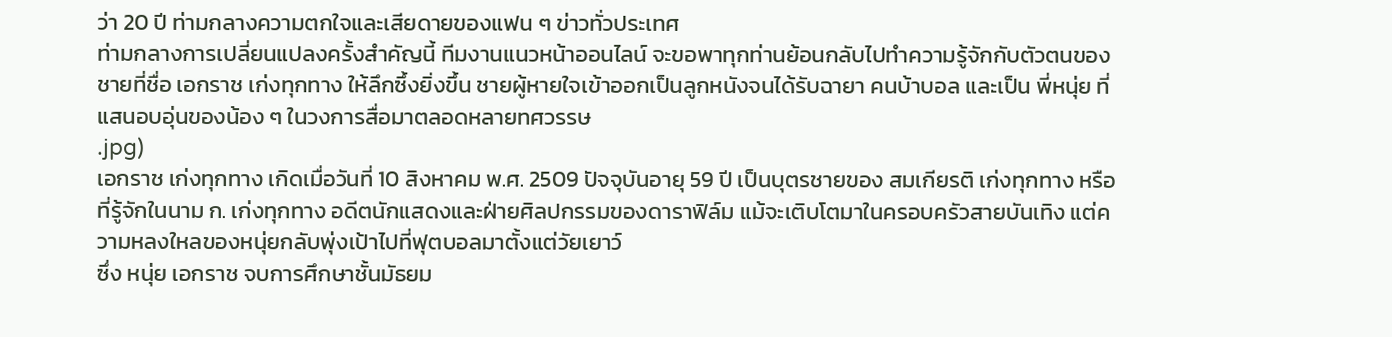ว่า 20 ปี ท่ามกลางความตกใจและเสียดายของแฟน ๆ ข่าวทั่วประเทศ
ท่ามกลางการเปลี่ยนแปลงครั้งสำคัญนี้ ทีมงานแนวหน้าออนไลน์ จะขอพาทุกท่านย้อนกลับไปทำความรู้จักกับตัวตนของชายที่ชื่อ เอกราช เก่งทุกทาง ให้ลึกซึ้งยิ่งขึ้น ชายผู้หายใจเข้าออกเป็นลูกหนังจนได้รับฉายา คนบ้าบอล และเป็น พี่หนุ่ย ที่แสนอบอุ่นของน้อง ๆ ในวงการสื่อมาตลอดหลายทศวรรษ
.jpg)
เอกราช เก่งทุกทาง เกิดเมื่อวันที่ 10 สิงหาคม พ.ศ. 2509 ปัจจุบันอายุ 59 ปี เป็นบุตรชายของ สมเกียรติ เก่งทุกทาง หรือที่รู้จักในนาม ก. เก่งทุกทาง อดีตนักแสดงและฝ่ายศิลปกรรมของดาราฟิล์ม แม้จะเติบโตมาในครอบครัวสายบันเทิง แต่ความหลงใหลของหนุ่ยกลับพุ่งเป้าไปที่ฟุตบอลมาตั้งแต่วัยเยาว์
ซึ่ง หนุ่ย เอกราช จบการศึกษาชั้นมัธยม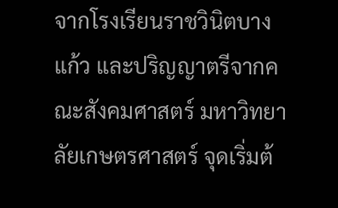จากโรงเรียนราชวินิตบางแก้ว และปริญญาตรีจากคณะสังคมศาสตร์ มหาวิทยาลัยเกษตรศาสตร์ จุดเริ่มต้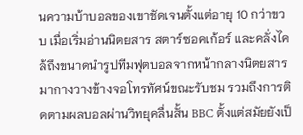นความบ้าบอลของเขาชัดเจนตั้งแต่อายุ 10 กว่าขวบ เมื่อเริ่มอ่านนิตยสาร สตาร์ซอคเก้อร์ และคลั่งไคล้ถึงขนาดนำรูปทีมฟุตบอลจากหน้ากลางนิตยสารมากางวางข้างจอโทรทัศน์ขณะรับชม รวมถึงการติดตามผลบอลผ่านวิทยุคลื่นสั้น BBC ตั้งแต่สมัยยังเป็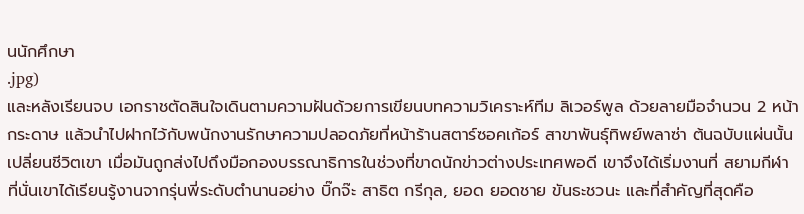นนักศึกษา
.jpg)
และหลังเรียนจบ เอกราชตัดสินใจเดินตามความฝันด้วยการเขียนบทความวิเคราะห์ทีม ลิเวอร์พูล ด้วยลายมือจำนวน 2 หน้ากระดาษ แล้วนำไปฝากไว้กับพนักงานรักษาความปลอดภัยที่หน้าร้านสตาร์ซอคเก้อร์ สาขาพันธุ์ทิพย์พลาซ่า ต้นฉบับแผ่นนั้นเปลี่ยนชีวิตเขา เมื่อมันถูกส่งไปถึงมือกองบรรณาธิการในช่วงที่ขาดนักข่าวต่างประเทศพอดี เขาจึงได้เริ่มงานที่ สยามกีฬา ที่นั่นเขาได้เรียนรู้งานจากรุ่นพี่ระดับตำนานอย่าง บิ๊กจ๊ะ สาธิต กรีกุล, ยอด ยอดชาย ขันธะชวนะ และที่สำคัญที่สุดคือ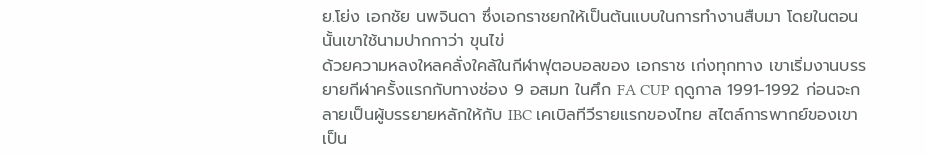ย.โย่ง เอกชัย นพจินดา ซึ่งเอกราชยกให้เป็นต้นแบบในการทำงานสืบมา โดยในตอนนั้นเขาใช้นามปากกาว่า ขุนไข่
ด้วยความหลงใหลคลั่งใคล้ในกีฬาฟุตอบอลของ เอกราช เก่งทุกทาง เขาเริ่มงานบรรยายกีฬาครั้งแรกกับทางช่อง 9 อสมท ในศึก FA CUP ฤดูกาล 1991-1992 ก่อนจะกลายเป็นผู้บรรยายหลักให้กับ IBC เคเบิลทีวีรายแรกของไทย สไตล์การพากย์ของเขาเป็น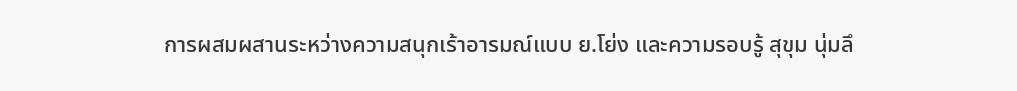การผสมผสานระหว่างความสนุกเร้าอารมณ์แบบ ย.โย่ง และความรอบรู้ สุขุม นุ่มลึ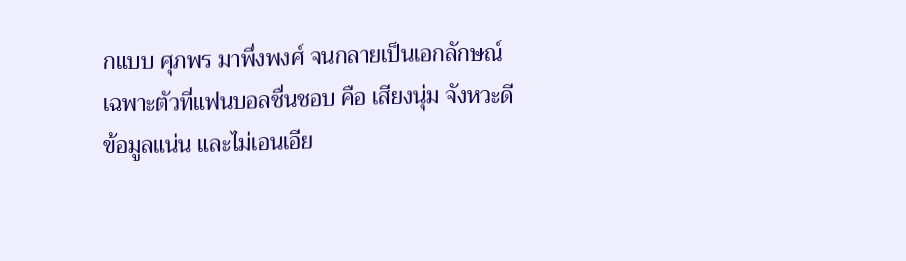กแบบ ศุภพร มาพึ่งพงศ์ จนกลายเป็นเอกลักษณ์เฉพาะตัวที่แฟนบอลชื่นชอบ คือ เสียงนุ่ม จังหวะดี ข้อมูลแน่น และไม่เอนเอีย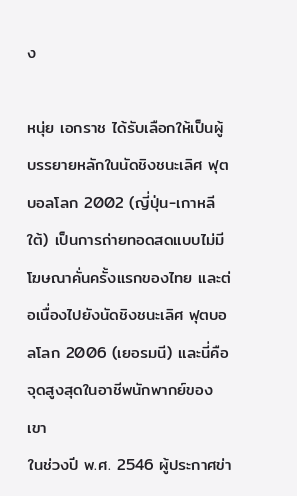ง

หนุ่ย เอกราช ได้รับเลือกให้เป็นผู้บรรยายหลักในนัดชิงชนะเลิศ ฟุตบอลโลก 2002 (ญี่ปุ่น-เกาหลีใต้) เป็นการถ่ายทอดสดแบบไม่มีโฆษณาคั่นครั้งแรกของไทย และต่อเนื่องไปยังนัดชิงชนะเลิศ ฟุตบอลโลก 2006 (เยอรมนี) และนี่คือจุดสูงสุดในอาชีพนักพากย์ของเขา
ในช่วงปี พ.ศ. 2546 ผู้ประกาศข่า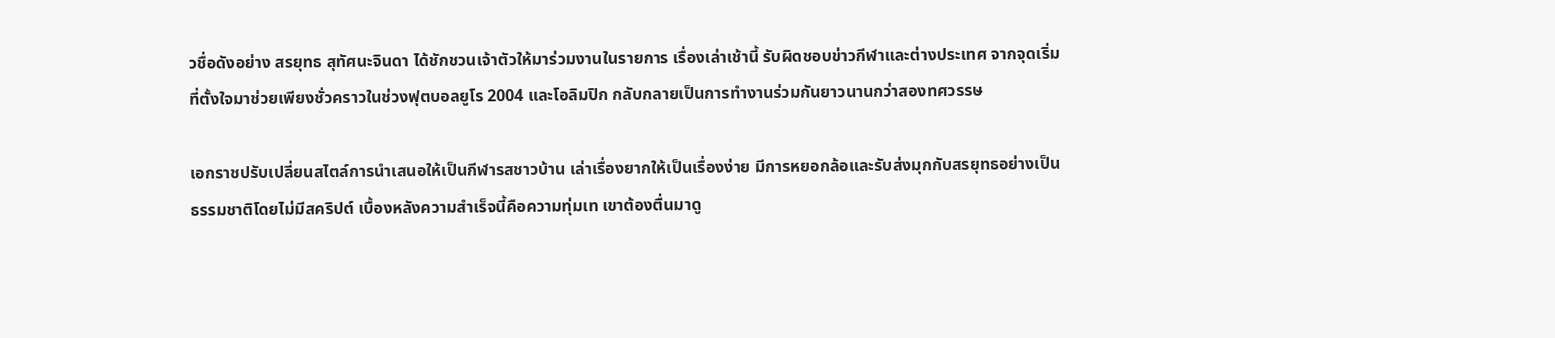วชื่อดังอย่าง สรยุทธ สุทัศนะจินดา ได้ชักชวนเจ้าตัวให้มาร่วมงานในรายการ เรื่องเล่าเช้านี้ รับผิดชอบข่าวกีฬาและต่างประเทศ จากจุดเริ่มที่ตั้งใจมาช่วยเพียงชั่วคราวในช่วงฟุตบอลยูโร 2004 และโอลิมปิก กลับกลายเป็นการทำงานร่วมกันยาวนานกว่าสองทศวรรษ

เอกราชปรับเปลี่ยนสไตล์การนำเสนอให้เป็นกีฬารสชาวบ้าน เล่าเรื่องยากให้เป็นเรื่องง่าย มีการหยอกล้อและรับส่งมุกกับสรยุทธอย่างเป็นธรรมชาติโดยไม่มีสคริปต์ เบื้องหลังความสำเร็จนี้คือความทุ่มเท เขาต้องตื่นมาดู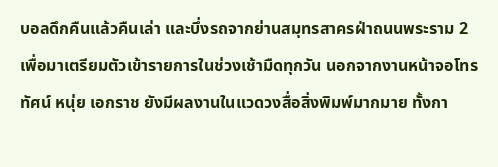บอลดึกคืนแล้วคืนเล่า และบึ่งรถจากย่านสมุทรสาครฝ่าถนนพระราม 2 เพื่อมาเตรียมตัวเข้ารายการในช่วงเช้ามืดทุกวัน นอกจากงานหน้าจอโทรทัศน์ หนุ่ย เอกราช ยังมีผลงานในแวดวงสื่อสิ่งพิมพ์มากมาย ทั้งกา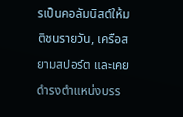รเป็นคอลัมนิสต์ให้มติชนรายวัน, เครือสยามสปอร์ต และเคยดำรงตำแหน่งบรร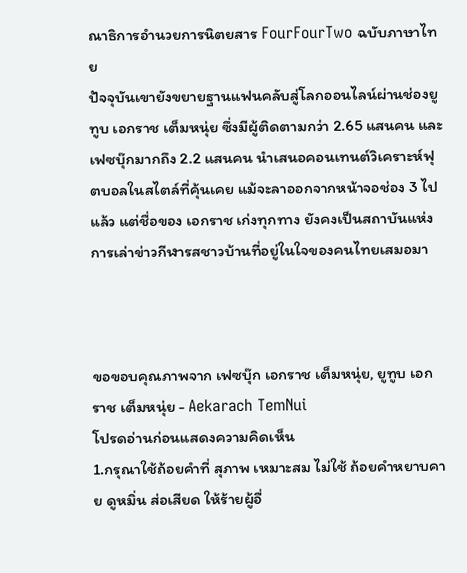ณาธิการอำนวยการนิตยสาร FourFourTwo ฉบับภาษาไทย
ปัจจุบันเขายังขยายฐานแฟนคลับสู่โลกออนไลน์ผ่านช่องยูทูบ เอกราช เต็มหนุ่ย ซึ่งมีผู้ติดตามกว่า 2.65 แสนคน และเฟซบุ๊กมากถึง 2.2 แสนคน นำเสนอคอนเทนต์วิเคราะห์ฟุตบอลในสไตล์ที่คุ้นเคย แม้จะลาออกจากหน้าจอช่อง 3 ไปแล้ว แต่ชื่อของ เอกราช เก่งทุกทาง ยังคงเป็นสถาบันแห่งการเล่าข่าวกีฬารสชาวบ้านที่อยู่ในใจของคนไทยเสมอมา



ขอขอบคุณภาพจาก เฟซบุ๊ก เอกราช เต็มหนุ่ย, ยูทูบ เอกราช เต็มหนุ่ย - Aekarach TemNui
โปรดอ่านก่อนแสดงความคิดเห็น
1.กรุณาใช้ถ้อยคำที่ สุภาพ เหมาะสม ไม่ใช้ ถ้อยคำหยาบคาย ดูหมิ่น ส่อเสียด ให้ร้ายผู้อื่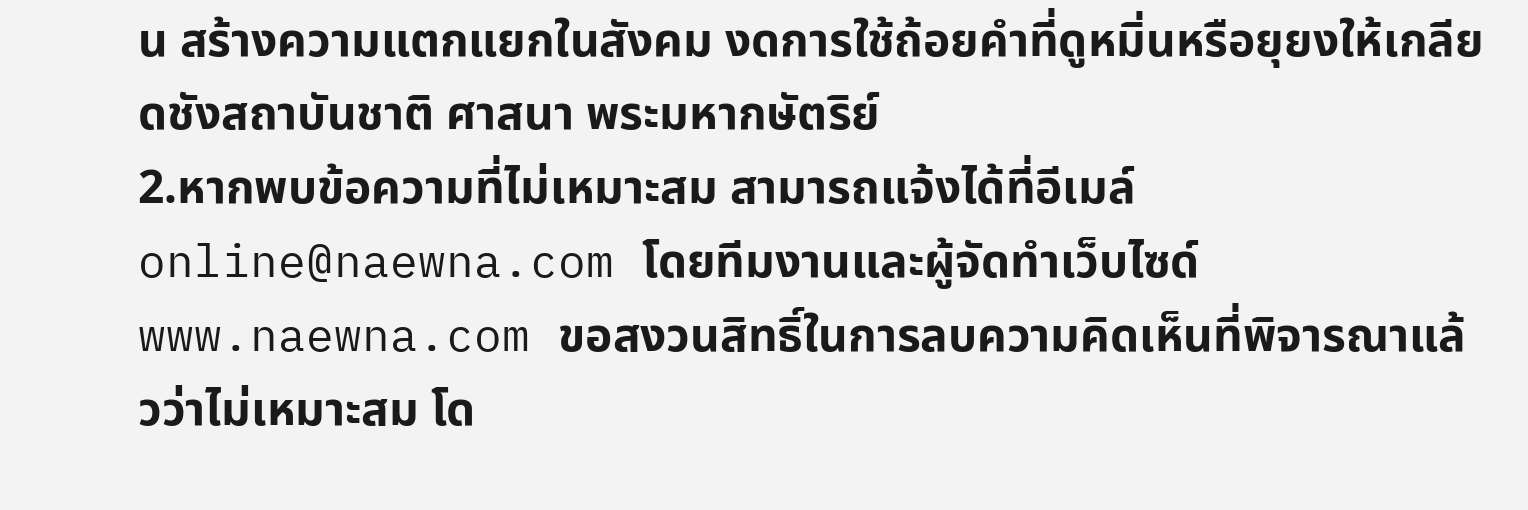น สร้างความแตกแยกในสังคม งดการใช้ถ้อยคำที่ดูหมิ่นหรือยุยงให้เกลียดชังสถาบันชาติ ศาสนา พระมหากษัตริย์
2.หากพบข้อความที่ไม่เหมาะสม สามารถแจ้งได้ที่อีเมล์ online@naewna.com โดยทีมงานและผู้จัดทำเว็บไซด์ www.naewna.com ขอสงวนสิทธิ์ในการลบความคิดเห็นที่พิจารณาแล้วว่าไม่เหมาะสม โด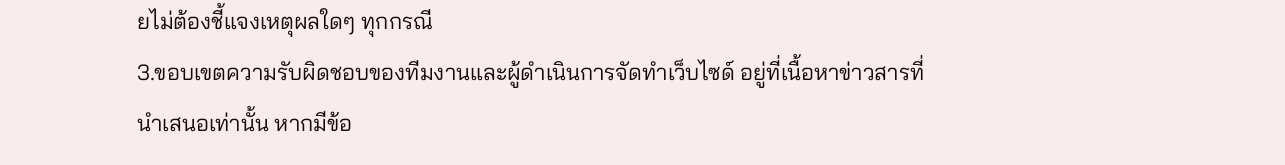ยไม่ต้องชี้แจงเหตุผลใดๆ ทุกกรณี
3.ขอบเขตความรับผิดชอบของทีมงานและผู้ดำเนินการจัดทำเว็บไซด์ อยู่ที่เนื้อหาข่าวสารที่นำเสนอเท่านั้น หากมีข้อ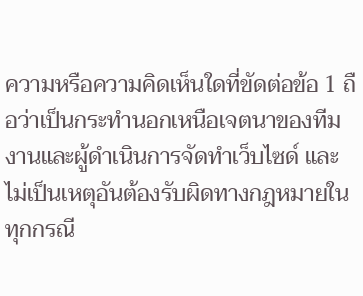ความหรือความคิดเห็นใดที่ขัดต่อข้อ 1 ถือว่าเป็นกระทำนอกเหนือเจตนาของทีมงานและผู้ดำเนินการจัดทำเว็บไซด์ และไม่เป็นเหตุอันต้องรับผิดทางกฎหมายในทุกกรณี